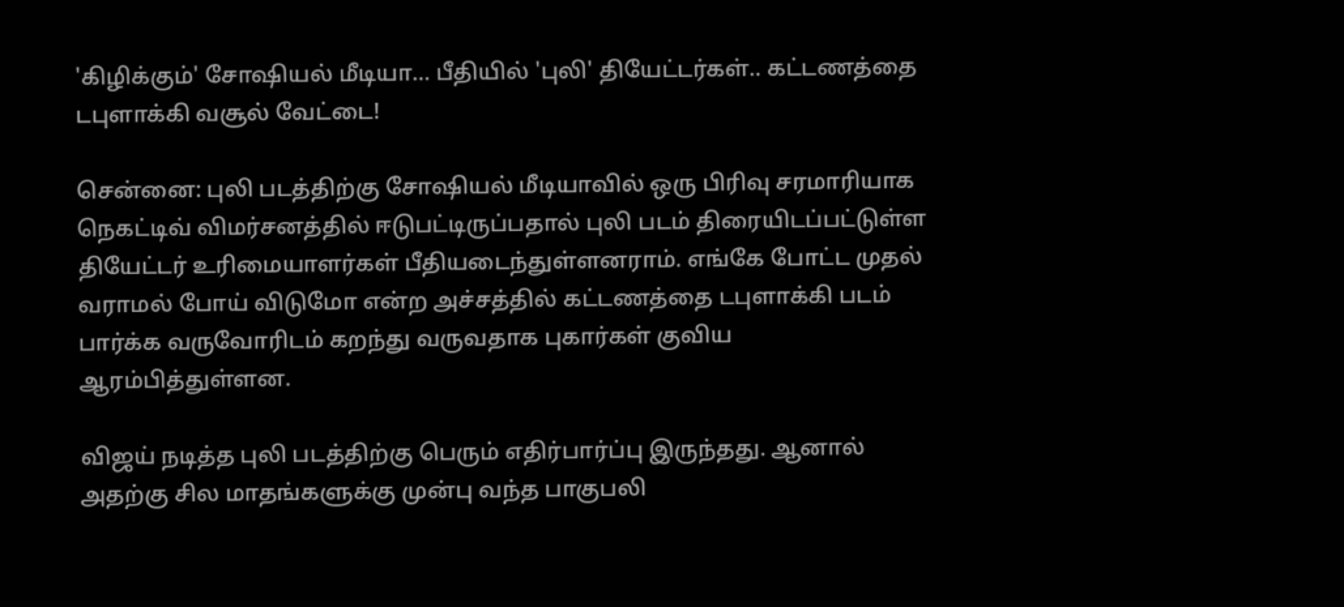'கிழிக்கும்' சோஷியல் மீடியா... பீதியில் 'புலி' தியேட்டர்கள்.. கட்டணத்தை டபுளாக்கி வசூல் வேட்டை!

சென்னை: புலி படத்திற்கு சோஷியல் மீடியாவில் ஒரு பிரிவு சரமாரியாக நெகட்டிவ் விமர்சனத்தில் ஈடுபட்டிருப்பதால் புலி படம் திரையிடப்பட்டுள்ள தியேட்டர் உரிமையாளர்கள் பீதியடைந்துள்ளனராம். எங்கே போட்ட முதல் வராமல் போய் விடுமோ என்ற அச்சத்தில் கட்டணத்தை டபுளாக்கி படம் பார்க்க வருவோரிடம் கறந்து வருவதாக புகார்கள் குவிய ஆரம்பித்துள்ளன.

விஜய் நடித்த புலி படத்திற்கு பெரும் எதிர்பார்ப்பு இருந்தது. ஆனால் அதற்கு சில மாதங்களுக்கு முன்பு வந்த பாகுபலி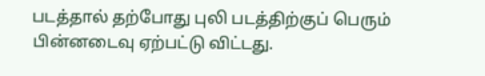படத்தால் தற்போது புலி படத்திற்குப் பெரும் பின்னடைவு ஏற்பட்டு விட்டது.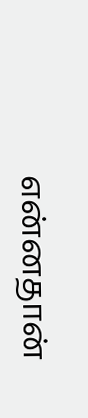என்னதான்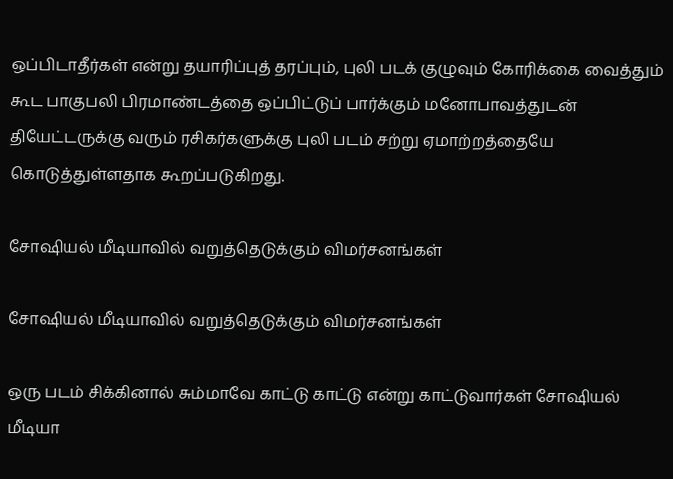ஒப்பிடாதீர்கள் என்று தயாரிப்புத் தரப்பும், புலி படக் குழுவும் கோரிக்கை வைத்தும் கூட பாகுபலி பிரமாண்டத்தை ஒப்பிட்டுப் பார்க்கும் மனோபாவத்துடன் தியேட்டருக்கு வரும் ரசிகர்களுக்கு புலி படம் சற்று ஏமாற்றத்தையே கொடுத்துள்ளதாக கூறப்படுகிறது.

சோஷியல் மீடியாவில் வறுத்தெடுக்கும் விமர்சனங்கள்

சோஷியல் மீடியாவில் வறுத்தெடுக்கும் விமர்சனங்கள்

ஒரு படம் சிக்கினால் சும்மாவே காட்டு காட்டு என்று காட்டுவார்கள் சோஷியல் மீடியா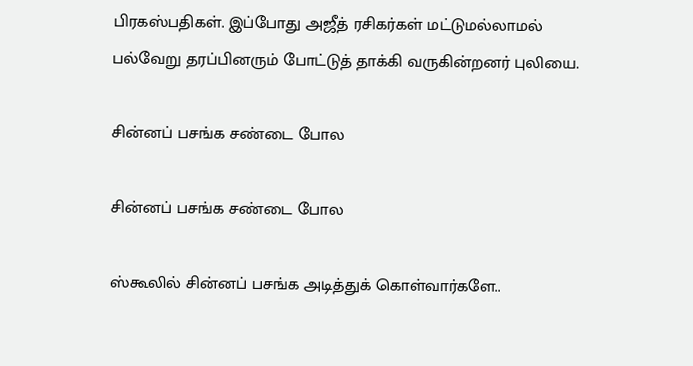பிரகஸ்பதிகள். இப்போது அஜீத் ரசிகர்கள் மட்டுமல்லாமல் பல்வேறு தரப்பினரும் போட்டுத் தாக்கி வருகின்றனர் புலியை.

சின்னப் பசங்க சண்டை போல

சின்னப் பசங்க சண்டை போல

ஸ்கூலில் சின்னப் பசங்க அடித்துக் கொள்வார்களே..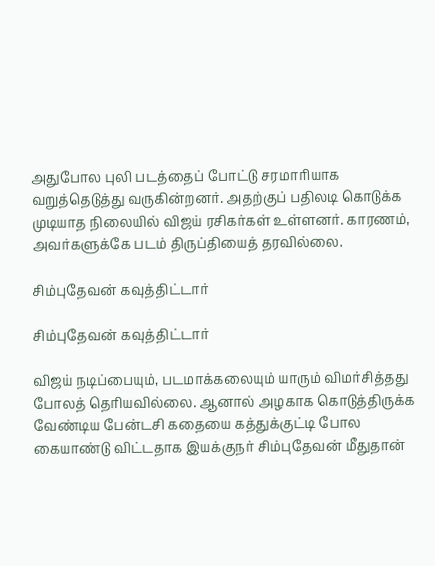அதுபோல புலி படத்தைப் போட்டு சரமாரியாக வறுத்தெடுத்து வருகின்றனர். அதற்குப் பதிலடி கொடுக்க முடியாத நிலையில் விஜய் ரசிகர்கள் உள்ளனர். காரணம், அவர்களுக்கே படம் திருப்தியைத் தரவில்லை.

சிம்புதேவன் கவுத்திட்டார்

சிம்புதேவன் கவுத்திட்டார்

விஜய் நடிப்பையும், படமாக்கலையும் யாரும் விமர்சித்தது போலத் தெரியவில்லை. ஆனால் அழகாக கொடுத்திருக்க வேண்டிய பேன்டசி கதையை கத்துக்குட்டி போல கையாண்டு விட்டதாக இயக்குநர் சிம்புதேவன் மீதுதான்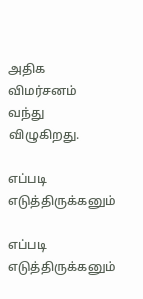அதிக விமர்சனம் வந்து விழுகிறது.

எப்படி எடுத்திருக்கனும்

எப்படி எடுத்திருக்கனும்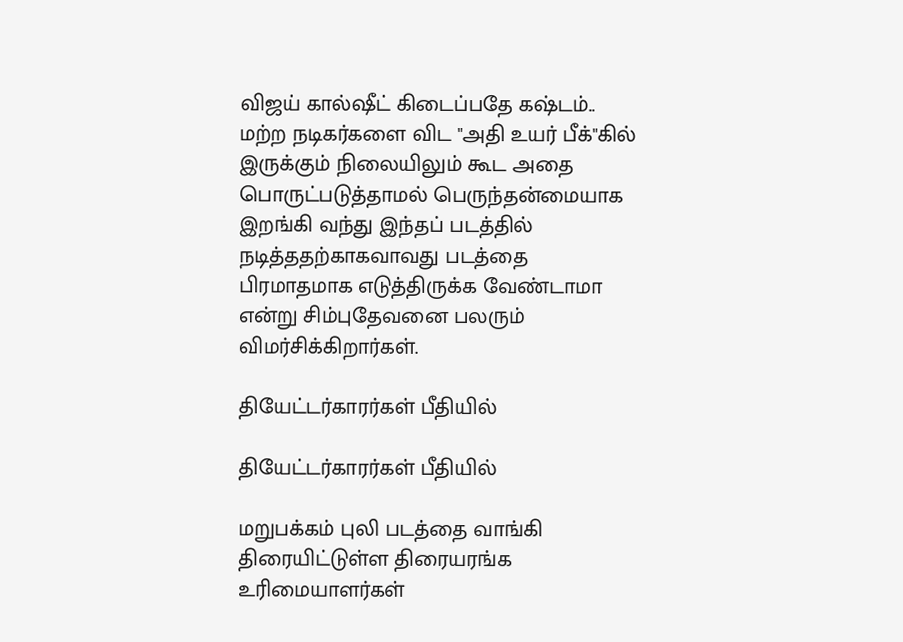விஜய் கால்ஷீட் கிடைப்பதே கஷ்டம்.. மற்ற நடிகர்களை விட "அதி உயர் பீக்"கில் இருக்கும் நிலையிலும் கூட அதை பொருட்படுத்தாமல் பெருந்தன்மையாக இறங்கி வந்து இந்தப் படத்தில் நடித்ததற்காகவாவது படத்தை பிரமாதமாக எடுத்திருக்க வேண்டாமா என்று சிம்புதேவனை பலரும் விமர்சிக்கிறார்கள்.

தியேட்டர்காரர்கள் பீதியில்

தியேட்டர்காரர்கள் பீதியில்

மறுபக்கம் புலி படத்தை வாங்கி திரையிட்டுள்ள திரையரங்க உரிமையாளர்கள்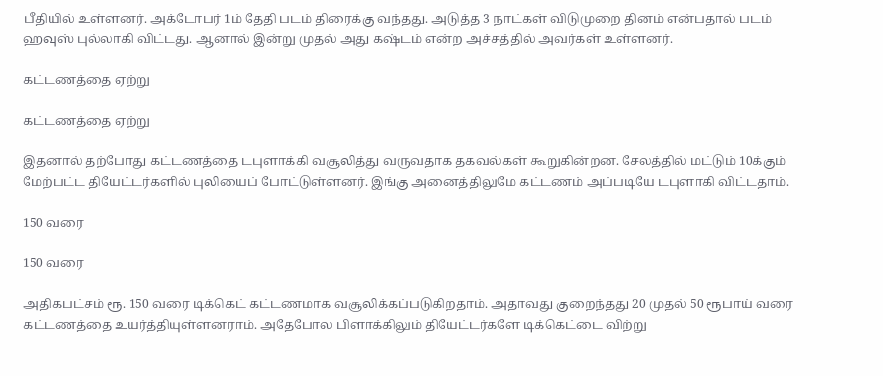பீதியில் உள்ளனர். அக்டோபர் 1ம் தேதி படம் திரைக்கு வந்தது. அடுத்த 3 நாட்கள் விடுமுறை தினம் என்பதால் படம் ஹவுஸ் புல்லாகி விட்டது. ஆனால் இன்று முதல் அது கஷ்டம் என்ற அச்சத்தில் அவர்கள் உள்ளனர்.

கட்டணத்தை ஏற்று

கட்டணத்தை ஏற்று

இதனால் தற்போது கட்டணத்தை டபுளாக்கி வசூலித்து வருவதாக தகவல்கள் கூறுகின்றன. சேலத்தில் மட்டும் 10க்கும் மேற்பட்ட தியேட்டர்களில் புலியைப் போட்டுள்ளனர். இங்கு அனைத்திலுமே கட்டணம் அப்படியே டபுளாகி விட்டதாம்.

150 வரை

150 வரை

அதிகபட்சம் ரூ. 150 வரை டிக்கெட் கட்டணமாக வசூலிக்கப்படுகிறதாம். அதாவது குறைந்தது 20 முதல் 50 ரூபாய் வரை கட்டணத்தை உயர்த்தியுள்ளனராம். அதேபோல பிளாக்கிலும் தியேட்டர்களே டிக்கெட்டை விற்று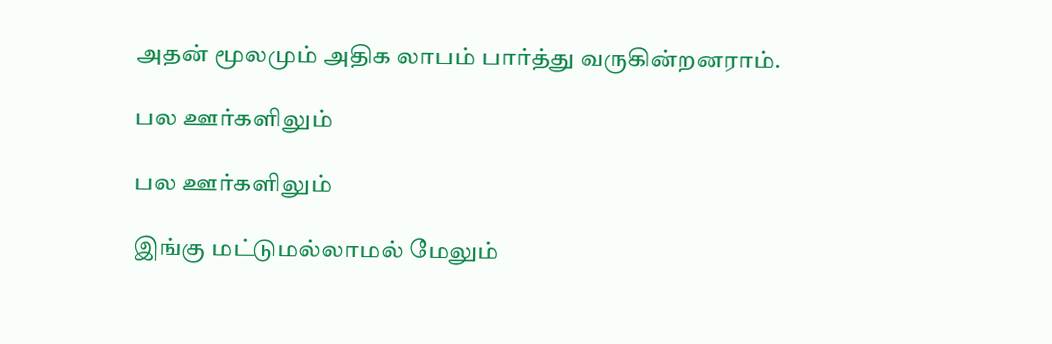அதன் மூலமும் அதிக லாபம் பார்த்து வருகின்றனராம்.

பல ஊர்களிலும்

பல ஊர்களிலும்

இங்கு மட்டுமல்லாமல் மேலும்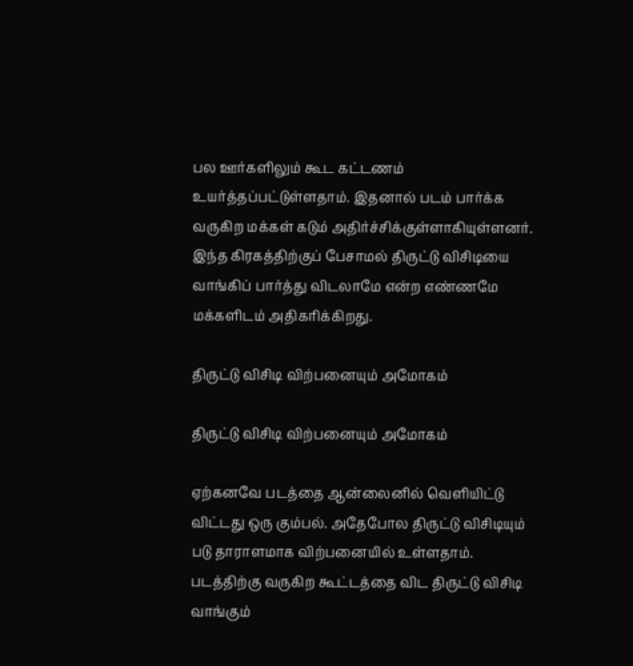பல ஊர்களிலும் கூட கட்டணம் உயர்த்தப்பட்டுள்ளதாம். இதனால் படம் பார்க்க வருகிற மக்கள் கடும் அதிர்ச்சிக்குள்ளாகியுள்ளனர். இந்த கிரகத்திற்குப் பேசாமல் திருட்டு விசிடியை வாங்கிப் பார்த்து விடலாமே என்ற எண்ணமே மக்களிடம் அதிகரிக்கிறது.

திருட்டு விசிடி விற்பனையும் அமோகம்

திருட்டு விசிடி விற்பனையும் அமோகம்

ஏற்கனவே படத்தை ஆன்லைனில் வெளியிட்டு விட்டது ஒரு கும்பல். அதேபோல திருட்டு விசிடியும் படு தாராளமாக விற்பனையில் உள்ளதாம். படத்திற்கு வருகிற கூட்டத்தை விட திருட்டு விசிடி வாங்கும்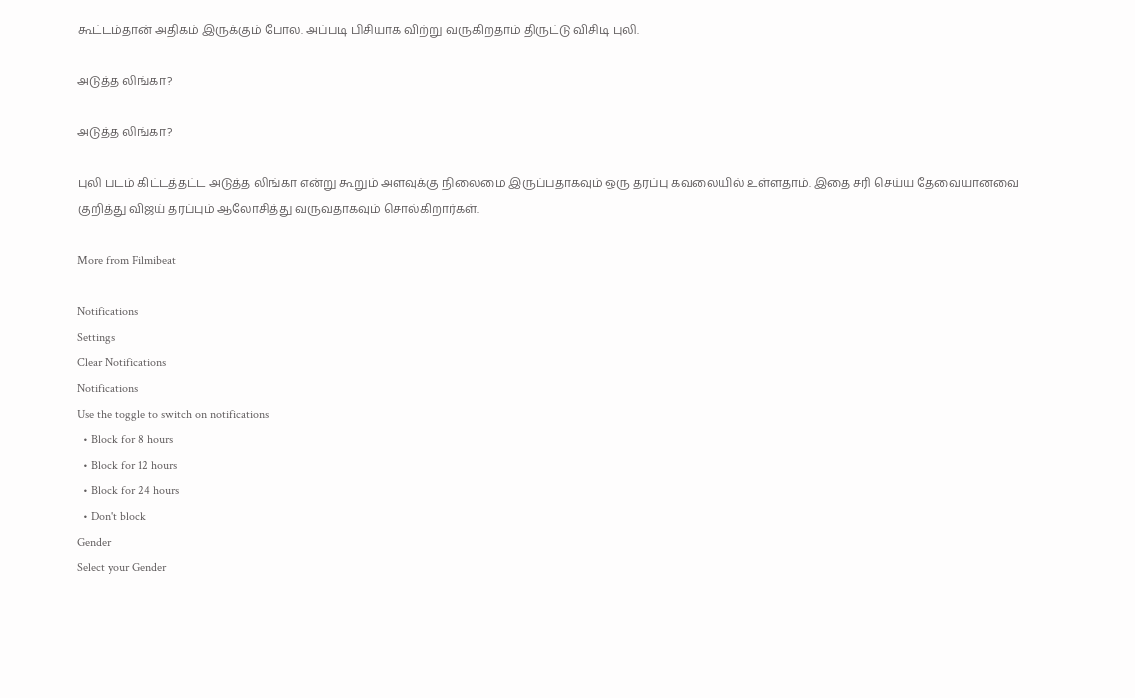கூட்டம்தான் அதிகம் இருக்கும் போல. அப்படி பிசியாக விற்று வருகிறதாம் திருட்டு விசிடி புலி.

அடுத்த லிங்கா?

அடுத்த லிங்கா?

புலி படம் கிட்டத்தட்ட அடுத்த லிங்கா என்று கூறும் அளவுக்கு நிலைமை இருப்பதாகவும் ஒரு தரப்பு கவலையில் உள்ளதாம். இதை சரி செய்ய தேவையானவை குறித்து விஜய் தரப்பும் ஆலோசித்து வருவதாகவும் சொல்கிறார்கள்.

More from Filmibeat

Notifications
Settings
Clear Notifications
Notifications
Use the toggle to switch on notifications
  • Block for 8 hours
  • Block for 12 hours
  • Block for 24 hours
  • Don't block
Gender
Select your Gender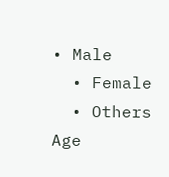• Male
  • Female
  • Others
Age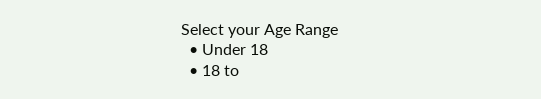Select your Age Range
  • Under 18
  • 18 to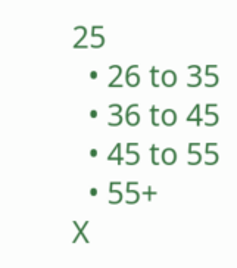25
  • 26 to 35
  • 36 to 45
  • 45 to 55
  • 55+
X